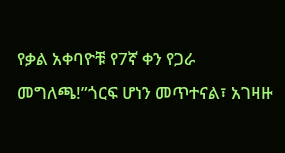የቃል አቀባዮቹ የ7ኛ ቀን የጋራ መግለጫ!”ጎርፍ ሆነን መጥተናል፣ አገዛዙ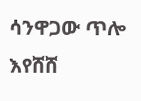ሳንዋጋው ጥሎ እየሸሸ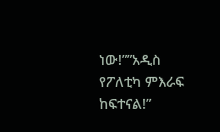ነው!””አዲስ የፖለቲካ ምእራፍ ከፍተናል!”